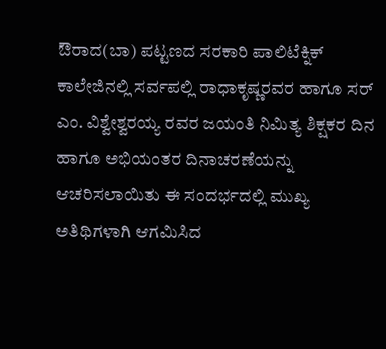ಔರಾದ(ಬಾ) ಪಟ್ಟಣದ ಸರಕಾರಿ ಪಾಲಿಟೆಕ್ನಿಕ್ ಕಾಲೇಜಿನಲ್ಲಿ ಸರ್ವಪಲ್ಲಿ ರಾಧಾಕೃಷ್ಣರವರ ಹಾಗೂ ಸರ್ ಎಂ. ವಿಶ್ವೇಶ್ವರಯ್ಯ ರವರ ಜಯಂತಿ ನಿಮಿತ್ಯ ಶಿಕ್ಷಕರ ದಿನ ಹಾಗೂ ಅಭಿಯಂತರ ದಿನಾಚರಣೆಯನ್ನು ಆಚರಿಸಲಾಯಿತು ಈ ಸಂದರ್ಭದಲ್ಲಿ ಮುಖ್ಯ ಅತಿಥಿಗಳಾಗಿ ಆಗಮಿಸಿದ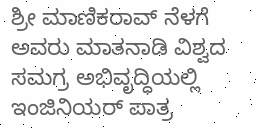ಶ್ರೀ ಮಾಣಿಕರಾವ್ ನೆಳಗೆ ಅವರು ಮಾತನಾಡಿ ವಿಶ್ವದ ಸಮಗ್ರ ಅಭಿವೃದ್ಧಿಯಲ್ಲಿ ಇಂಜಿನಿಯರ್ ಪಾತ್ರ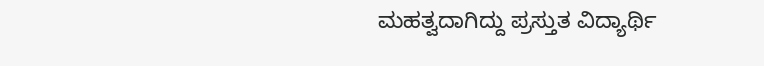ಮಹತ್ವದಾಗಿದ್ದು ಪ್ರಸ್ತುತ ವಿದ್ಯಾರ್ಥಿ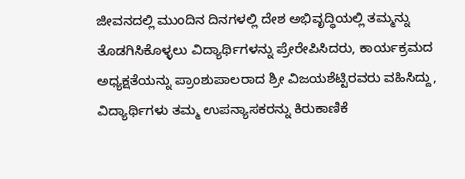ಜೀವನದಲ್ಲಿ ಮುಂದಿನ ದಿನಗಳಲ್ಲಿ ದೇಶ ಅಭಿವೃದ್ಧಿಯಲ್ಲಿ ತಮ್ಮನ್ನು ತೊಡಗಿಸಿಕೊಳ್ಳಲು ವಿದ್ಯಾರ್ಥಿಗಳನ್ನು ಪ್ರೇರೇಪಿಸಿದರು, ಕಾರ್ಯಕ್ರಮದ ಅಧ್ಯಕ್ಷತೆಯನ್ನು ಪ್ರಾಂಶುಪಾಲರಾದ ಶ್ರೀ ವಿಜಯಶೆಟ್ಟಿರವರು ವಹಿಸಿದ್ದು,
ವಿದ್ಯಾರ್ಥಿಗಳು ತಮ್ಮ ಉಪನ್ಯಾಸಕರನ್ನು ಕಿರುಕಾಣಿಕೆ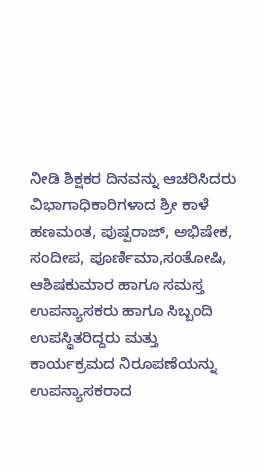ನೀಡಿ ಶಿಕ್ಷಕರ ದಿನವನ್ನು ಆಚರಿಸಿದರು ವಿಭಾಗಾಧಿಕಾರಿಗಳಾದ ಶ್ರೀ ಕಾಳೆ ಹಣಮಂತ, ಪುಷ್ಪರಾಜ್, ಅಭಿಷೇಕ, ಸಂದೀಪ, ಪೂರ್ಣಿಮಾ,ಸಂತೋಷಿ, ಆಶಿಷಕುಮಾರ ಹಾಗೂ ಸಮಸ್ತ ಉಪನ್ಯಾಸಕರು ಹಾಗೂ ಸಿಬ್ಬಂದಿ ಉಪಸ್ಥಿತರಿದ್ದರು ಮತ್ತು ಕಾರ್ಯಕ್ರಮದ ನಿರೂಪಣೆಯನ್ನು ಉಪನ್ಯಾಸಕರಾದ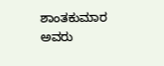ಶಾಂತಕುಮಾರ ಅವರು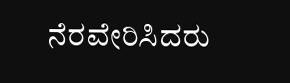ನೆರವೇರಿಸಿದರು